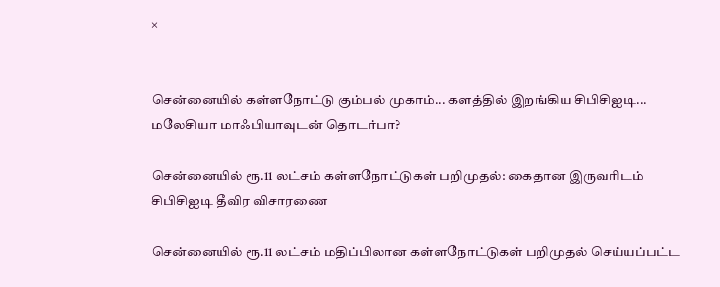×


சென்னையில் கள்ளநோட்டு கும்பல் முகாம்... களத்தில் இறங்கிய சிபிசிஐடி... மலேசியா மாஃபியாவுடன் தொடர்பா?

சென்னையில் ரூ.11 லட்சம் கள்ளநோட்டுகள் பறிமுதல்: கைதான இருவரிடம் சிபிசிஐடி தீவிர விசாரணை

சென்னையில் ரூ.11 லட்சம் மதிப்பிலான கள்ளநோட்டுகள் பறிமுதல் செய்யப்பட்ட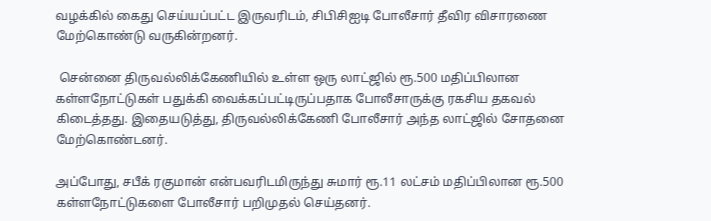வழக்கில் கைது செய்யப்பட்ட இருவரிடம், சிபிசிஐடி போலீசார் தீவிர விசாரணை மேற்கொண்டு வருகின்றனர்.

 சென்னை திருவல்லிக்கேணியில் உள்ள ஒரு லாட்ஜில் ரூ.500 மதிப்பிலான கள்ளநோட்டுகள் பதுக்கி வைக்கப்பட்டிருப்பதாக போலீசாருக்கு ரகசிய தகவல் கிடைத்தது. இதையடுத்து, திருவல்லிக்கேணி போலீசார் அந்த லாட்ஜில் சோதனை மேற்கொண்டனர்.

அப்போது, சபீக் ரகுமான் என்பவரிடமிருந்து சுமார் ரூ.11 லட்சம் மதிப்பிலான ரூ.500 கள்ளநோட்டுகளை போலீசார் பறிமுதல் செய்தனர்.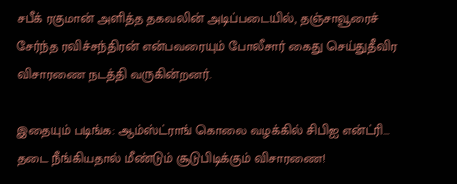சபீக் ரகுமான் அளித்த தகவலின் அடிப்படையில், தஞ்சாவூரைச் சேர்ந்த ரவிச்சந்திரன் என்பவரையும் போலீசார் கைது செய்துதீவிர விசாரணை நடத்தி வருகின்றனர்.

இதையும் படிங்க: ஆம்ஸ்ட்ராங் கொலை வழக்கில் சிபிஐ என்ட்ரி... தடை நீங்கியதால் மீண்டும் சூடுபிடிக்கும் விசாரணை!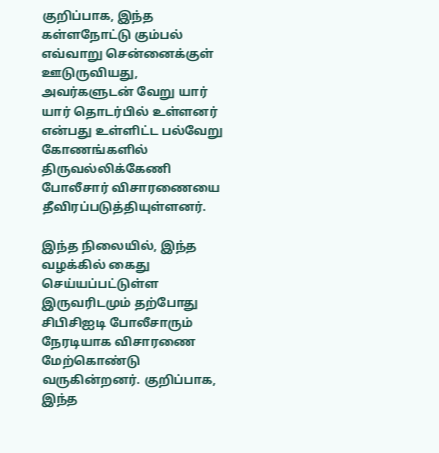குறிப்பாக, இந்த கள்ளநோட்டு கும்பல் எவ்வாறு சென்னைக்குள் ஊடுருவியது, அவர்களுடன் வேறு யார் யார் தொடர்பில் உள்ளனர் என்பது உள்ளிட்ட பல்வேறு கோணங்களில் திருவல்லிக்கேணி போலீசார் விசாரணையை தீவிரப்படுத்தியுள்ளனர்.

இந்த நிலையில், இந்த வழக்கில் கைது செய்யப்பட்டுள்ள இருவரிடமும் தற்போது சிபிசிஐடி போலீசாரும் நேரடியாக விசாரணை மேற்கொண்டு வருகின்றனர். குறிப்பாக, இந்த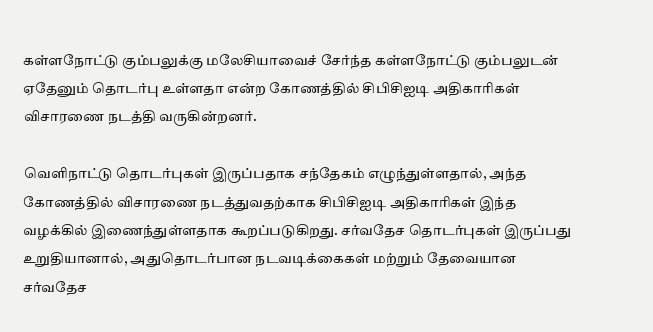கள்ளநோட்டு கும்பலுக்கு மலேசியாவைச் சேர்ந்த கள்ளநோட்டு கும்பலுடன் ஏதேனும் தொடர்பு உள்ளதா என்ற கோணத்தில் சிபிசிஐடி அதிகாரிகள் விசாரணை நடத்தி வருகின்றனர்.

வெளிநாட்டு தொடர்புகள் இருப்பதாக சந்தேகம் எழுந்துள்ளதால், அந்த கோணத்தில் விசாரணை நடத்துவதற்காக சிபிசிஐடி அதிகாரிகள் இந்த வழக்கில் இணைந்துள்ளதாக கூறப்படுகிறது. சர்வதேச தொடர்புகள் இருப்பது உறுதியானால், அதுதொடர்பான நடவடிக்கைகள் மற்றும் தேவையான சர்வதேச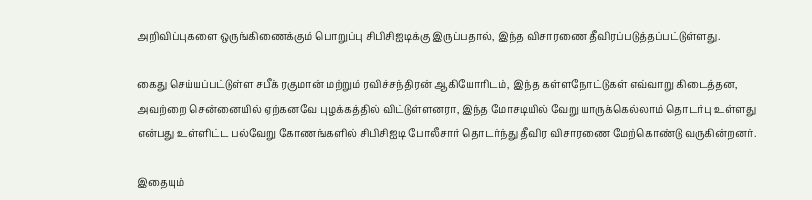அறிவிப்புகளை ஒருங்கிணைக்கும் பொறுப்பு சிபிசிஐடிக்கு இருப்பதால், இந்த விசாரணை தீவிரப்படுத்தப்பட்டுள்ளது.

கைது செய்யப்பட்டுள்ள சபீக் ரகுமான் மற்றும் ரவிச்சந்திரன் ஆகியோரிடம், இந்த கள்ளநோட்டுகள் எவ்வாறு கிடைத்தன, அவற்றை சென்னையில் ஏற்கனவே புழக்கத்தில் விட்டுள்ளனரா, இந்த மோசடியில் வேறு யாருக்கெல்லாம் தொடர்பு உள்ளது என்பது உள்ளிட்ட பல்வேறு கோணங்களில் சிபிசிஐடி போலீசார் தொடர்ந்து தீவிர விசாரணை மேற்கொண்டு வருகின்றனர்.

இதையும்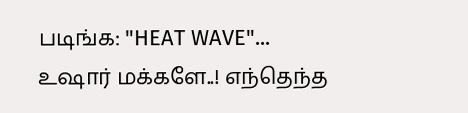படிங்க: "HEAT WAVE"... உஷார் மக்களே..! எந்தெந்த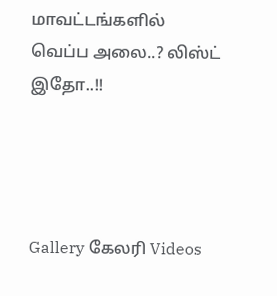மாவட்டங்களில் வெப்ப அலை..? லிஸ்ட் இதோ..!!




Gallery கேலரி Videos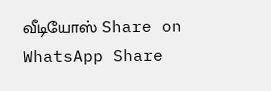வீடியோஸ் Share on WhatsApp Share